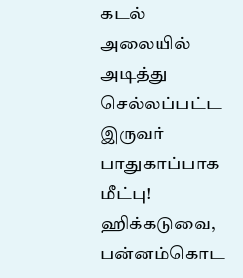கடல் அலையில் அடித்து செல்லப்பட்ட இருவர் பாதுகாப்பாக மீட்பு!
ஹிக்கடுவை, பன்னம்கொட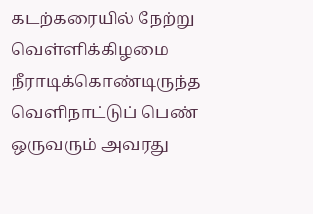கடற்கரையில் நேற்று வெள்ளிக்கிழமை நீராடிக்கொண்டிருந்த வெளிநாட்டுப் பெண் ஒருவரும் அவரது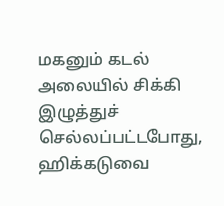மகனும் கடல் அலையில் சிக்கி இழுத்துச் செல்லப்பட்டபோது, ஹிக்கடுவை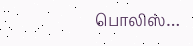பொலிஸ்…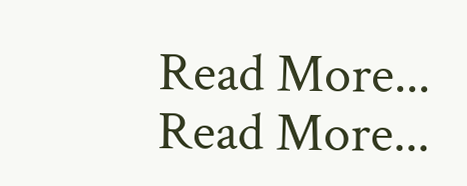Read More...
Read More...